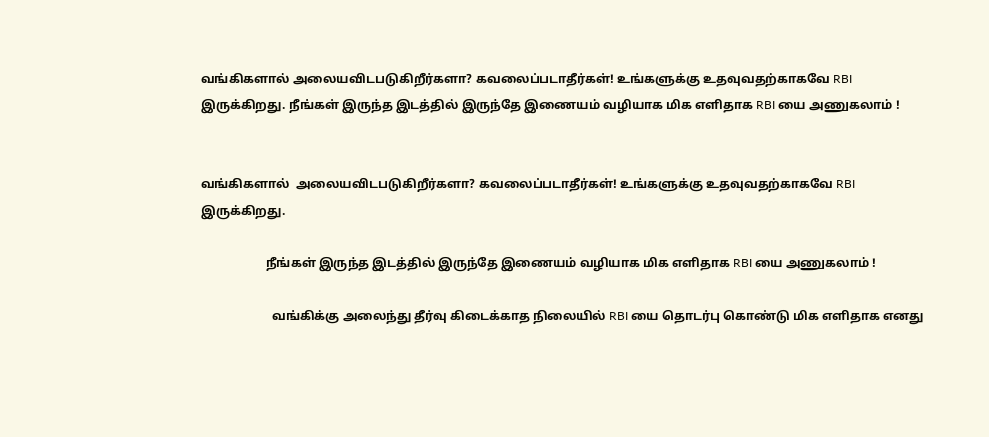வங்கிகளால் அலையவிடபடுகிறீர்களா? கவலைப்படாதீர்கள்! உங்களுக்கு உதவுவதற்காகவே RBI இருக்கிறது. நீங்கள் இருந்த இடத்தில் இருந்தே இணையம் வழியாக மிக எளிதாக RBI யை அணுகலாம் !


வங்கிகளால்  அலையவிடபடுகிறீர்களா? கவலைப்படாதீர்கள்! உங்களுக்கு உதவுவதற்காகவே RBI இருக்கிறது.

                     நீங்கள் இருந்த இடத்தில் இருந்தே இணையம் வழியாக மிக எளிதாக RBI யை அணுகலாம் !

                       வங்கிக்கு அலைந்து தீர்வு கிடைக்காத நிலையில் RBI யை தொடர்பு கொண்டு மிக எளிதாக எனது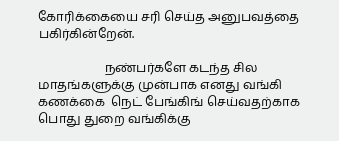கோரிக்கையை சரி செய்த அனுபவத்தை பகிர்கின்றேன்.

                     நண்பர்களே கடந்த சில மாதங்களுக்கு முன்பாக எனது வங்கி கணக்கை  நெட் பேங்கிங் செய்வதற்காக பொது துறை வங்கிக்கு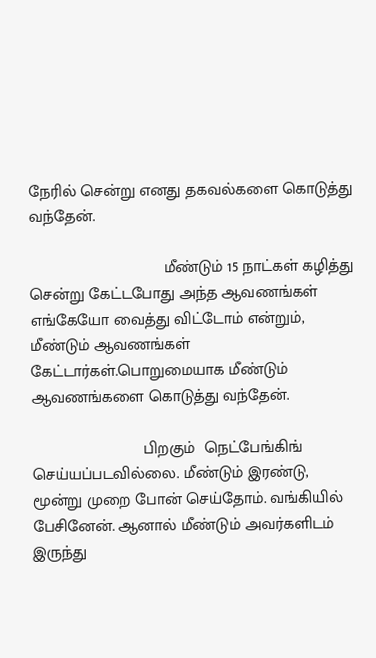நேரில் சென்று எனது தகவல்களை கொடுத்து வந்தேன்.

                              மீண்டும் 15 நாட்கள் கழித்து சென்று கேட்டபோது அந்த ஆவணங்கள் எங்கேயோ வைத்து விட்டோம் என்றும், மீண்டும் ஆவணங்கள் கேட்டார்கள்.பொறுமையாக மீண்டும் ஆவணங்களை கொடுத்து வந்தேன்.

                         பிறகும்  நெட்பேங்கிங் செய்யப்படவில்லை. மீண்டும் இரண்டு, மூன்று முறை போன் செய்தோம். வங்கியில் பேசினேன். ஆனால் மீண்டும் அவர்களிடம் இருந்து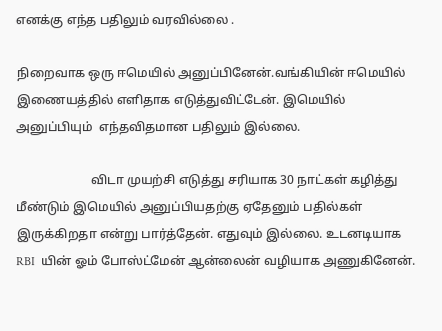எனக்கு எந்த பதிலும் வரவில்லை .

நிறைவாக ஒரு ஈமெயில் அனுப்பினேன்.வங்கியின் ஈமெயில் இணையத்தில் எளிதாக எடுத்துவிட்டேன். இமெயில் அனுப்பியும்  எந்தவிதமான பதிலும் இல்லை.

                        விடா முயற்சி எடுத்து சரியாக 30 நாட்கள் கழித்து மீண்டும் இமெயில் அனுப்பியதற்கு ஏதேனும் பதில்கள் இருக்கிறதா என்று பார்த்தேன். எதுவும் இல்லை. உடனடியாக RBI  யின் ஓம் போஸ்ட்மேன் ஆன்லைன் வழியாக அணுகினேன்.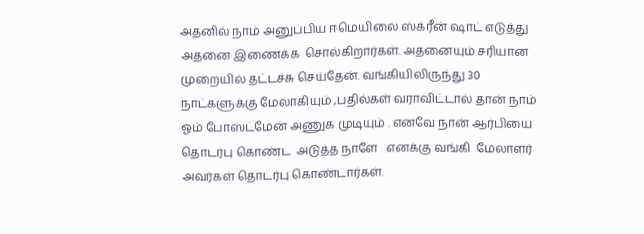அதனில் நாம் அனுப்பிய ஈமெயிலை ஸ்க்ரீன் ஷாட் எடுத்து அதனை இணைக்க  சொல்கிறார்கள். அதனையும் சரியான முறையில் தட்டச்சு செய்தேன். வங்கியிலிருந்து 30 நாட்களுக்கு மேலாகியும் ,பதில்கள் வராவிட்டால் தான் நாம் ஓம் போஸ்ட்மேன் அணுக முடியும் . எனவே நான் ஆர்பியை தொடர்பு கொண்ட  அடுத்த நாளே   எனக்கு வங்கி  மேலாளர் அவர்கள் தொடர்பு கொண்டார்கள்.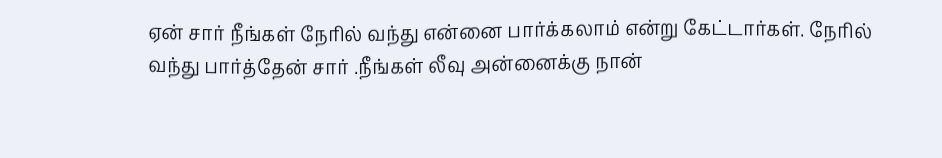ஏன் சார் நீங்கள் நேரில் வந்து என்னை பார்க்கலாம் என்று கேட்டார்கள். நேரில் வந்து பார்த்தேன் சார் .நீங்கள் லீவு அன்னைக்கு நான்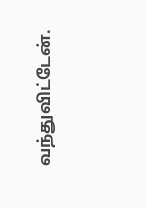வந்துவிட்டேன்.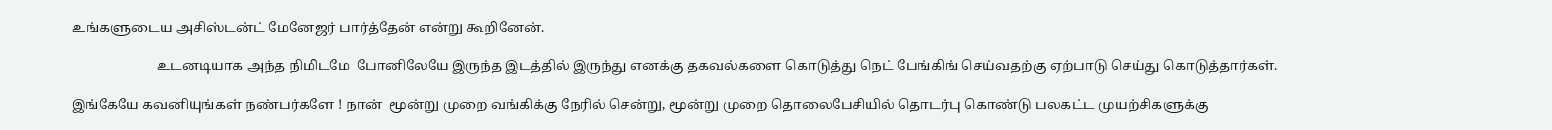உங்களுடைய அசிஸ்டன்ட் மேனேஜர் பார்த்தேன் என்று கூறினேன்.

                         உடனடியாக அந்த நிமிடமே  போனிலேயே இருந்த இடத்தில் இருந்து எனக்கு தகவல்களை கொடுத்து நெட் பேங்கிங் செய்வதற்கு ஏற்பாடு செய்து கொடுத்தார்கள்.

இங்கேயே கவனியுங்கள் நண்பர்களே ! நான்  மூன்று முறை வங்கிக்கு நேரில் சென்று, மூன்று முறை தொலைபேசியில் தொடர்பு கொண்டு பலகட்ட முயற்சிகளுக்கு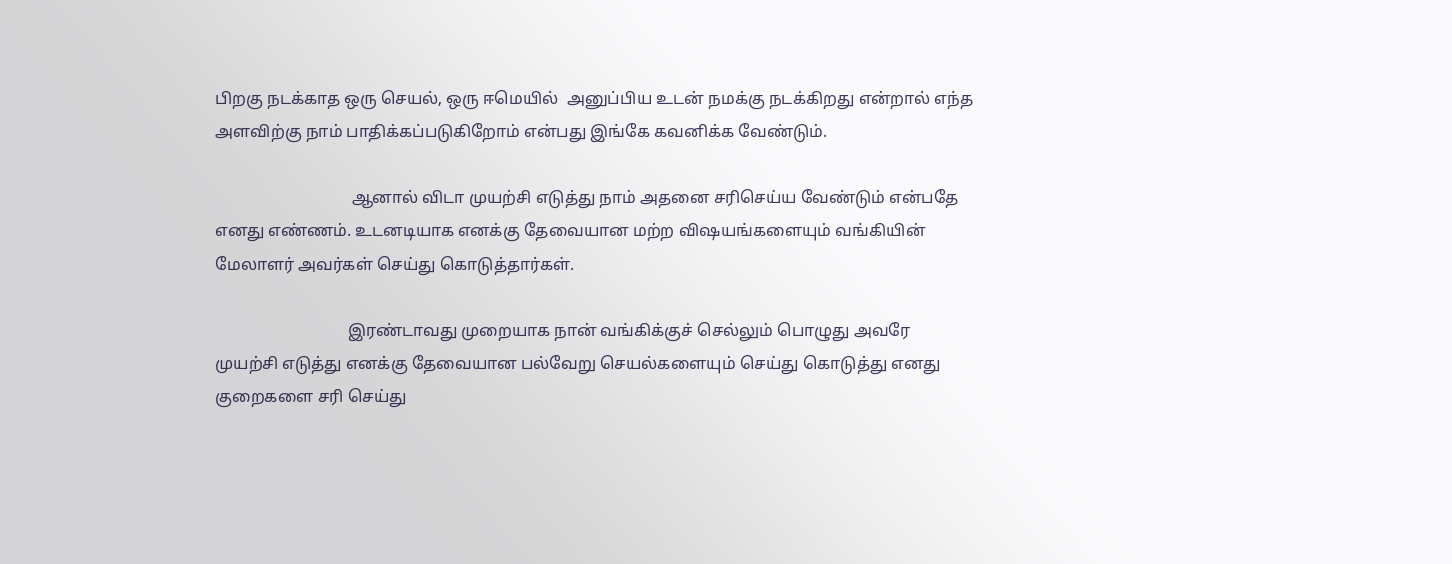பிறகு நடக்காத ஒரு செயல், ஒரு ஈமெயில்  அனுப்பிய உடன் நமக்கு நடக்கிறது என்றால் எந்த அளவிற்கு நாம் பாதிக்கப்படுகிறோம் என்பது இங்கே கவனிக்க வேண்டும்.

                                 ஆனால் விடா முயற்சி எடுத்து நாம் அதனை சரிசெய்ய வேண்டும் என்பதே எனது எண்ணம். உடனடியாக எனக்கு தேவையான மற்ற விஷயங்களையும் வங்கியின் மேலாளர் அவர்கள் செய்து கொடுத்தார்கள்.

                                இரண்டாவது முறையாக நான் வங்கிக்குச் செல்லும் பொழுது அவரே முயற்சி எடுத்து எனக்கு தேவையான பல்வேறு செயல்களையும் செய்து கொடுத்து எனது குறைகளை சரி செய்து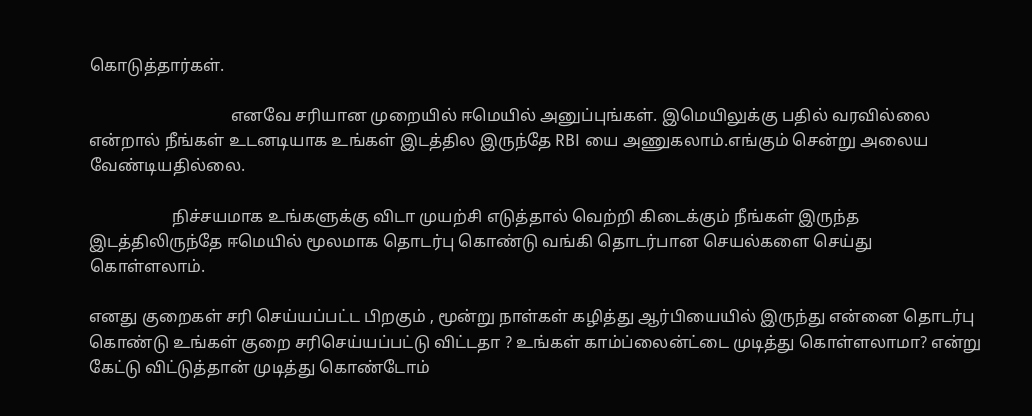கொடுத்தார்கள்.

                                  எனவே சரியான முறையில் ஈமெயில் அனுப்புங்கள். இமெயிலுக்கு பதில் வரவில்லை என்றால் நீங்கள் உடனடியாக உங்கள் இடத்தில இருந்தே RBI யை அணுகலாம்.எங்கும் சென்று அலைய வேண்டியதில்லை.

                    நிச்சயமாக உங்களுக்கு விடா முயற்சி எடுத்தால் வெற்றி கிடைக்கும் நீங்கள் இருந்த இடத்திலிருந்தே ஈமெயில் மூலமாக தொடர்பு கொண்டு வங்கி தொடர்பான செயல்களை செய்து கொள்ளலாம்.

எனது குறைகள் சரி செய்யப்பட்ட பிறகும் , மூன்று நாள்கள் கழித்து ஆர்பியையில் இருந்து என்னை தொடர்பு கொண்டு உங்கள் குறை சரிசெய்யப்பட்டு விட்டதா ? உங்கள் காம்ப்லைன்ட்டை முடித்து கொள்ளலாமா? என்று கேட்டு விட்டுத்தான் முடித்து கொண்டோம்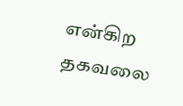என்கிற தகவலை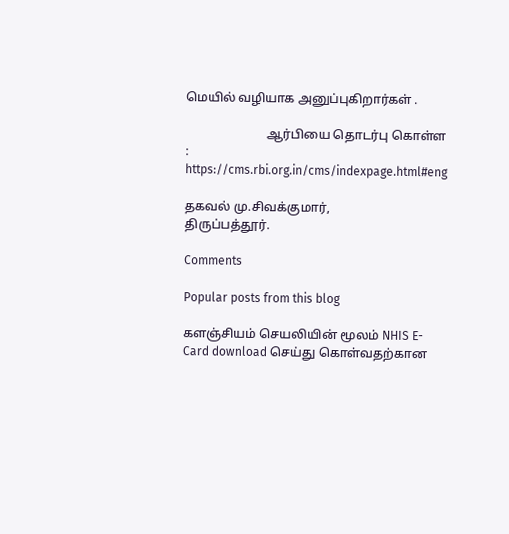மெயில் வழியாக அனுப்புகிறார்கள் .

                          ஆர்பியை தொடர்பு கொள்ள :  https://cms.rbi.org.in/cms/indexpage.html#eng

தகவல் மு.சிவக்குமார்,
திருப்பத்தூர்.

Comments

Popular posts from this blog

களஞ்சியம் செயலியின் மூலம் NHIS E- Card download செய்து கொள்வதற்கான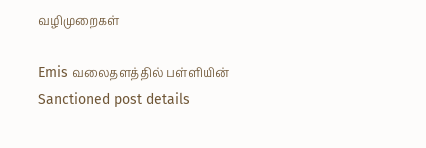வழிமுறைகள்

Emis வலைதளத்தில் பள்ளியின் Sanctioned post details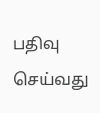பதிவு செய்வது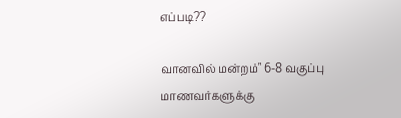எப்படி??

வானவில் மன்றம்" 6-8 வகுப்பு மாணவர்களுக்கு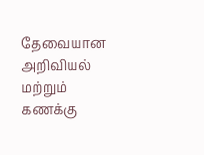தேவையான அறிவியல் மற்றும் கணக்கு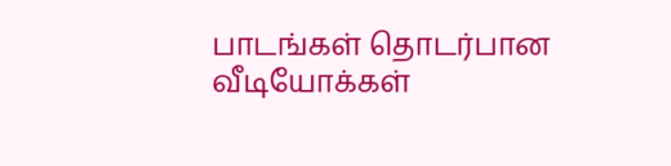பாடங்கள் தொடர்பான வீடியோக்கள்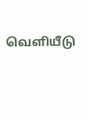வெளியீடு